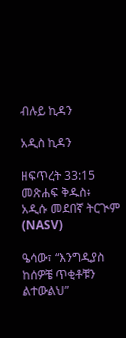ብሉይ ኪዳን

አዲስ ኪዳን

ዘፍጥረት 33:15 መጽሐፍ ቅዱስ፥ አዲሱ መደበኛ ትርጒም (NASV)

ዔሳው፣ “እንግዲያስ ከሰዎቼ ጥቂቶቹን ልተውልህ”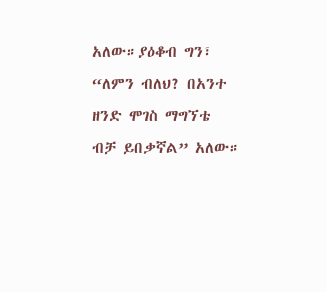አለው።ያዕቆብ ግን፣ “ለምን ብለህ? በአንተ ዘንድ ሞገስ ማግኘቴ ብቻ ይበቃኛል” አለው።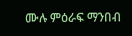ሙሉ ምዕራፍ ማንበብ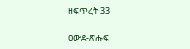ዘፍጥረት 33

ዐውደ-ጽሑፍ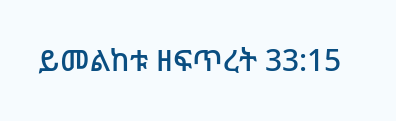ይመልከቱ ዘፍጥረት 33:15